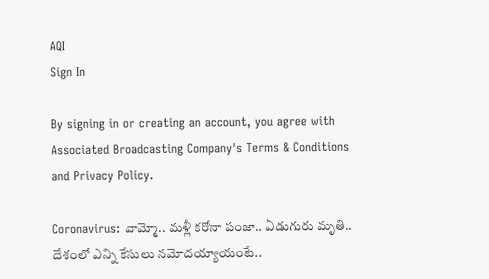AQI
Sign In

By signing in or creating an account, you agree with Associated Broadcasting Company's Terms & Conditions and Privacy Policy.

Coronavirus: వామ్మో.. మళ్లీ కరోనా పంజా.. ఏడుగురు మృతి.. దేశంలో ఎన్ని కేసులు నమోదయ్యాయంటే..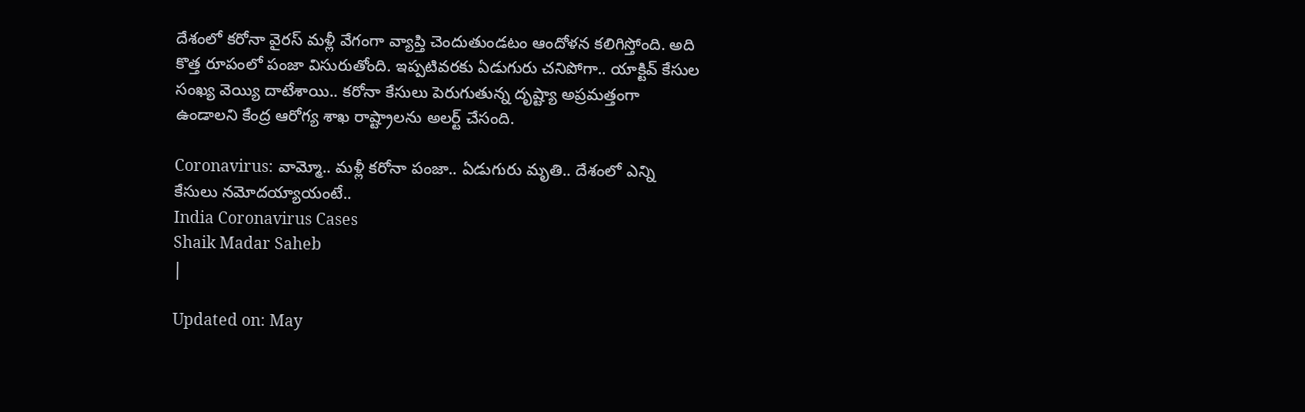దేశంలో కరోనా వైరస్ మళ్లీ వేగంగా వ్యాప్తి చెందుతుండటం ఆందోళన కలిగిస్తోంది. అది కొత్త రూపంలో పంజా విసురుతోంది. ఇప్పటివరకు ఏడుగురు చనిపోగా.. యాక్టివ్‌ కేసుల సంఖ్య వెయ్యి దాటేశాయి.. కరోనా కేసులు పెరుగుతున్న దృష్ట్యా అప్రమత్తంగా ఉండాలని కేంద్ర ఆరోగ్య శాఖ రాష్ట్రాలను అలర్ట్ చేసంది.

Coronavirus: వామ్మో.. మళ్లీ కరోనా పంజా.. ఏడుగురు మృతి.. దేశంలో ఎన్ని కేసులు నమోదయ్యాయంటే..
India Coronavirus Cases
Shaik Madar Saheb
|

Updated on: May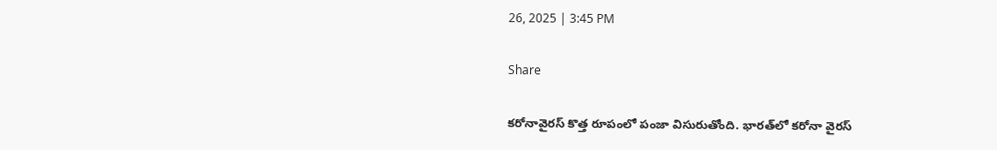26, 2025 | 3:45 PM

Share

కరోనావైరస్ కొత్త రూపంలో పంజా విసురుతోంది. భారత్‌లో కరోనా వైరస్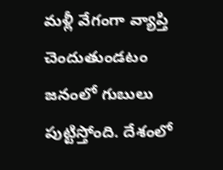మళ్లీ వేగంగా వ్యాప్తి చెందుతుండటం జనంలో గుబులు పుట్టిస్తోంది. దేశంలో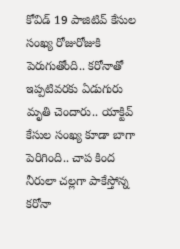కోవిడ్ 19 పాజిటివ్ కేసుల సంఖ్య రోజురోజుకి పెరుగుతోంది.. కరోనాతో ఇప్పటివరకు ఏడుగురు మృతి చెందారు.. యాక్టివ్‌ కేసుల సంఖ్య కూడా బాగా పెరిగింది.. చాప కింద నీరులా చల్లగా పాకేస్తోన్న కరోనా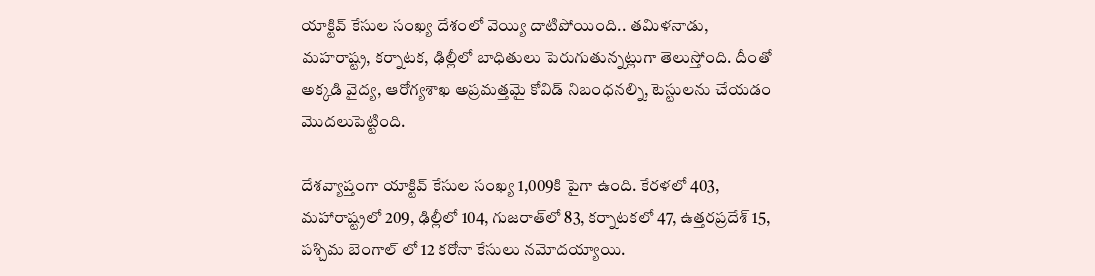యాక్టివ్ కేసుల సంఖ్య దేశంలో వెయ్యి దాటిపోయింది.. తమిళనాడు, మహరాష్ట్ర, కర్నాటక, ఢిల్లీలో బాధితులు పెరుగుతున్నట్లుగా తెలుస్తోంది. దీంతో అక్కడి వైద్య, ఆరోగ్యశాఖ అప్రమత్తమై కోవిడ్ నిబంధనల్ని, టెస్టులను చేయడం మొదలుపెట్టింది.

దేశవ్యాప్తంగా యాక్టివ్ కేసుల సంఖ్య 1,009కి పైగా ఉంది. కేరళలో 403, మహారాష్ట్రలో 209, ఢిల్లీలో 104, గుజరాత్‌లో 83, కర్నాటకలో 47, ఉత్తరప్రదేశ్ 15, పశ్చిమ బెంగాల్ లో 12 కరోనా కేసులు నమోదయ్యాయి.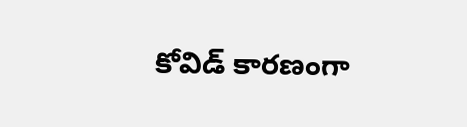కోవిడ్ కారణంగా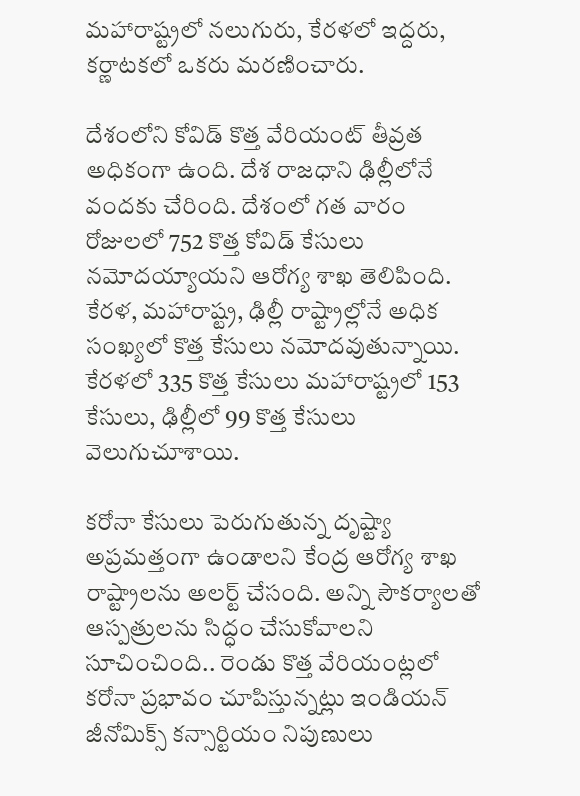మహారాష్ట్రలో నలుగురు, కేరళలో ఇద్దరు, కర్ణాటకలో ఒకరు మరణించారు.

దేశంలోని కోవిడ్ కొత్త వేరియంట్ తీవ్రత అధికంగా ఉంది. దేశ రాజధాని ఢిల్లీలోనే వందకు చేరింది. దేశంలో గత వారం రోజులలో 752 కొత్త కోవిడ్ కేసులు నమోదయ్యాయని ఆరోగ్య శాఖ తెలిపింది. కేరళ, మహారాష్ట్ర, ఢిల్లీ రాష్ట్రాల్లోనే అధిక సంఖ్యలో కొత్త కేసులు నమోదవుతున్నాయి. కేరళలో 335 కొత్త కేసులు మహారాష్ట్రలో 153 కేసులు, ఢిల్లీలో 99 కొత్త కేసులు వెలుగుచూశాయి.

కరోనా కేసులు పెరుగుతున్న దృష్ట్యా అప్రమత్తంగా ఉండాలని కేంద్ర ఆరోగ్య శాఖ రాష్ట్రాలను అలర్ట్ చేసంది. అన్ని సౌకర్యాలతో ఆస్పత్రులను సిద్ధం చేసుకోవాలని సూచించింది.. రెండు కొత్త వేరియంట్లలో కరోనా ప్రభావం చూపిస్తున్నట్లు ఇండియన్‌ జీనోమిక్స్‌ కన్సార్టియం నిపుణులు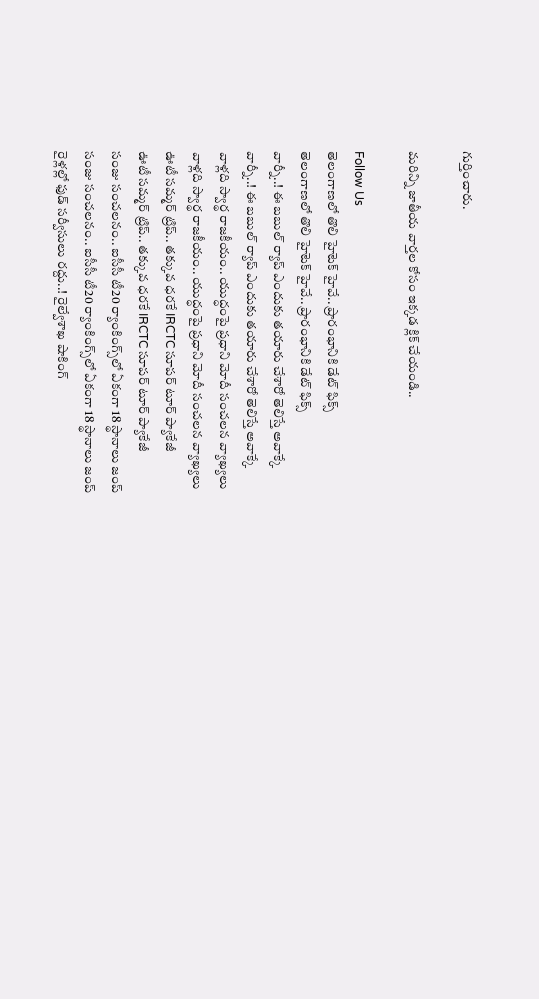గుర్తించారు.

మరిన్ని జాతీయ వార్తల కోసం ఇక్కడ క్లిక్ చేయండి..

Follow Us
తెలంగాణలో తొలి హైటెక్ హైవే.. ప్రారంభానికి డేట్ ఫిక్స్
తెలంగాణలో తొలి హైటెక్ హైవే.. ప్రారంభానికి డేట్ ఫిక్స్
వార్నీ..! ఈ బబుల్‌ ర్యాప్‌ ఎందుకు తయారు చేశారో తెలిస్తే అవాక్కే
వార్నీ..! ఈ బబుల్‌ ర్యాప్‌ ఎందుకు తయారు చేశారో తెలిస్తే అవాక్కే
వాళ్లది స్వార్థ రాజకీయం.. యుద్ధంపై ప్రధాని మోదీ సంచలన వ్యాఖ్యలు
వాళ్లది స్వార్థ రాజకీయం.. యుద్ధంపై ప్రధాని మోదీ సంచలన వ్యాఖ్యలు
ఊటీ సమ్మర్ ట్రిప్.. తక్కువ ధరకే IRCTC సూపర్ టూర్ ప్యాకేజీ
ఊటీ సమ్మర్ ట్రిప్.. తక్కువ ధరకే IRCTC సూపర్ టూర్ ప్యాకేజీ
సంజు సంచలనం.. ఐసీసీ టీ20 ర్యాంకింగ్స్‌లో ఏకంగా 18 స్థానాలు జంప్
సంజు సంచలనం.. ఐసీసీ టీ20 ర్యాంకింగ్స్‌లో ఏకంగా 18 స్థానాలు జంప్
రైళ్లల్లో ఫుడ్ సర్వీసులు రద్దు..! రైల్వేశాఖ షాకింగ్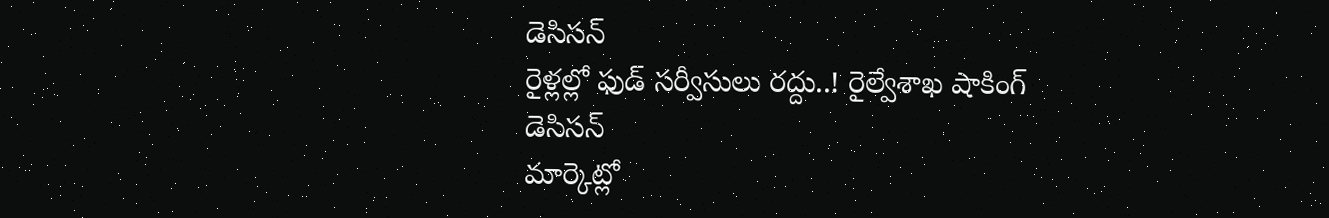డెసిసన్
రైళ్లల్లో ఫుడ్ సర్వీసులు రద్దు..! రైల్వేశాఖ షాకింగ్ డెసిసన్
మార్కెట్లో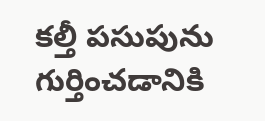కల్తీ పసుపును గుర్తించడానికి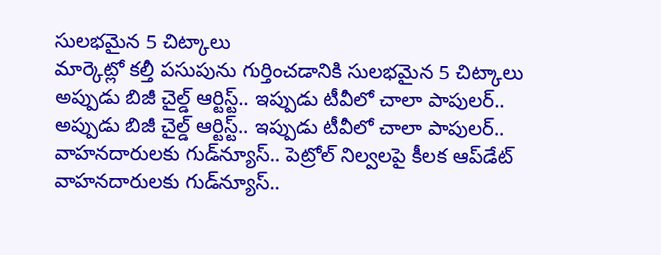సులభమైన 5 చిట్కాలు
మార్కెట్లో కల్తీ పసుపును గుర్తించడానికి సులభమైన 5 చిట్కాలు
అప్పుడు బిజీ చైల్డ్ ఆర్టిస్ట్.. ఇప్పుడు టీవీలో చాలా పాపులర్..
అప్పుడు బిజీ చైల్డ్ ఆర్టిస్ట్.. ఇప్పుడు టీవీలో చాలా పాపులర్..
వాహనదారులకు గుడ్‌న్యూస్.. పెట్రోల్‌ నిల్వలపై కీలక ఆప్‌డేట్
వాహనదారులకు గుడ్‌న్యూస్..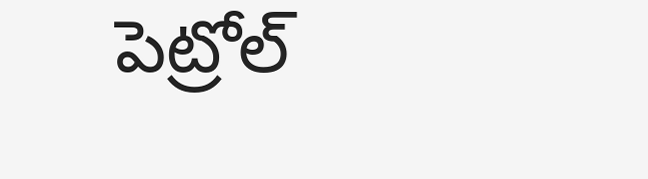పెట్రోల్‌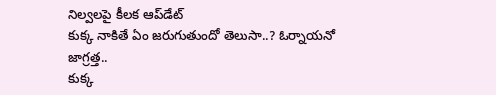నిల్వలపై కీలక ఆప్‌డేట్
కుక్క నాకితే ఏం జరుగుతుందో తెలుసా..? ఓర్నాయనో జాగ్రత్త..
కుక్క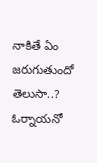నాకితే ఏం జరుగుతుందో తెలుసా..? ఓర్నాయనో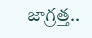జాగ్రత్త..